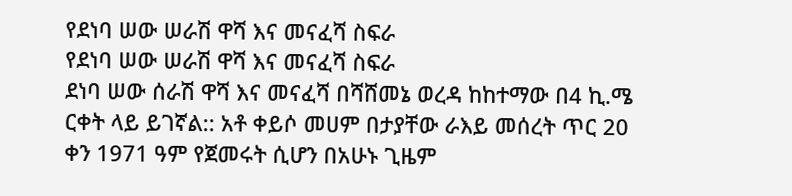የደነባ ሠው ሠራሽ ዋሻ እና መናፈሻ ስፍራ
የደነባ ሠው ሠራሽ ዋሻ እና መናፈሻ ስፍራ
ደነባ ሠው ሰራሽ ዋሻ እና መናፈሻ በሻሸመኔ ወረዳ ከከተማው በ4 ኪ.ሜ ርቀት ላይ ይገኛል:: አቶ ቀይሶ መሀም በታያቸው ራእይ መሰረት ጥር 20 ቀን 1971 ዓም የጀመሩት ሲሆን በአሁኑ ጊዜም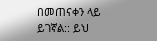በመጠናቀን ላይ ይገኛል:: ይህ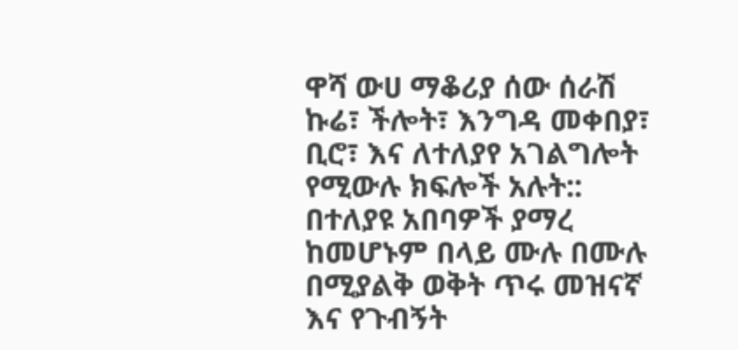ዋሻ ውሀ ማቆሪያ ሰው ሰራሽ ኩሬ፣ ችሎት፣ እንግዳ መቀበያ፣ ቢሮ፣ እና ለተለያየ አገልግሎት የሚውሉ ክፍሎች አሉት::
በተለያዩ አበባዎች ያማረ ከመሆኑም በላይ ሙሉ በሙሉ በሚያልቅ ወቅት ጥሩ መዝናኛ እና የጉብኝት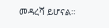መዳረሻ ይሆናል።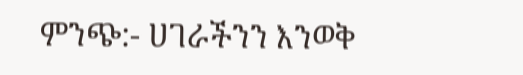ምንጭ:- ሀገራችንን እንወቅ